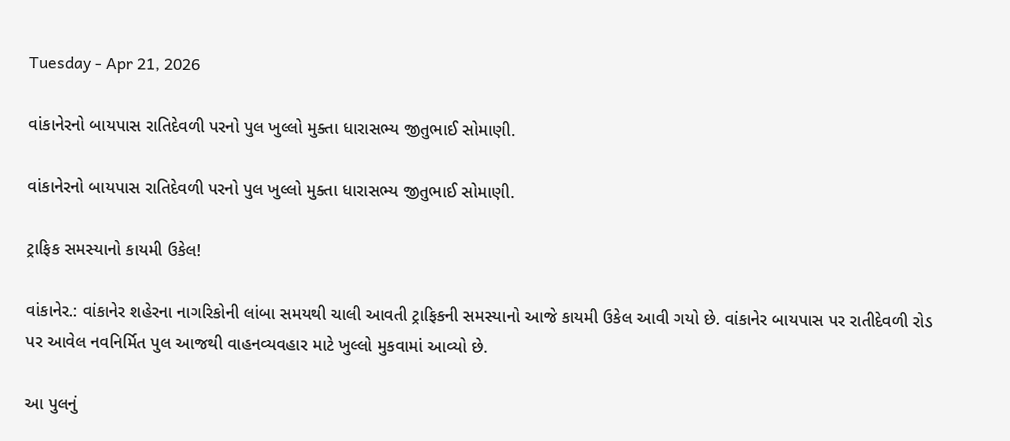Tuesday - Apr 21, 2026

વાંકાનેરનો બાયપાસ રાતિદેવળી પરનો પુલ ખુલ્લો મુક્તા ધારાસભ્ય જીતુભાઈ સોમાણી.

વાંકાનેરનો બાયપાસ રાતિદેવળી પરનો પુલ ખુલ્લો મુક્તા ધારાસભ્ય જીતુભાઈ સોમાણી.

ટ્રાફિક સમસ્યાનો કાયમી ઉકેલ!

વાંકાનેર.: વાંકાનેર શહેરના નાગરિકોની લાંબા સમયથી ચાલી આવતી ટ્રાફિકની સમસ્યાનો આજે કાયમી ઉકેલ આવી ગયો છે. વાંકાનેર બાયપાસ પર રાતીદેવળી રોડ પર આવેલ નવનિર્મિત પુલ આજથી વાહનવ્યવહાર માટે ખુલ્લો મુકવામાં આવ્યો છે.

આ પુલનું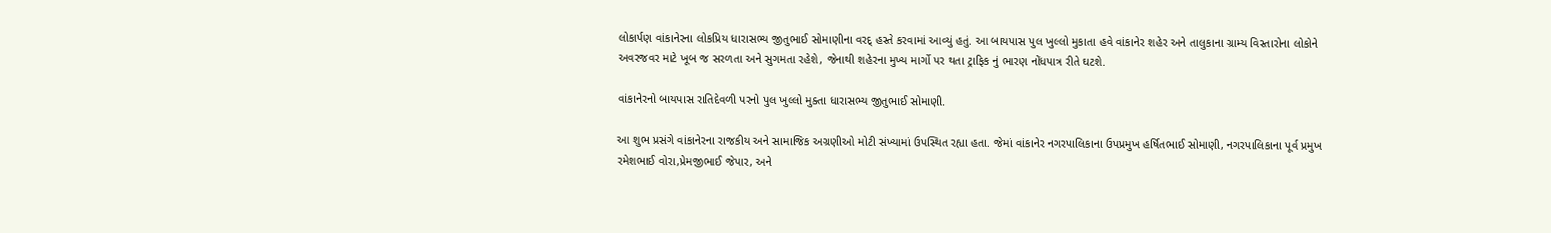લોકાર્પણ વાંકાનેરના લોકપ્રિય ધારાસભ્ય જીતુભાઈ સોમાણીના વરદ્ હસ્તે કરવામાં આવ્યું હતું. આ બાયપાસ પુલ ખુલ્લો મુકાતા હવે વાંકાનેર શહેર અને તાલુકાના ગ્રામ્ય વિસ્તારોના લોકોને અવરજવર માટે ખૂબ જ સરળતા અને સુગમતા રહેશે, જેનાથી શહેરના મુખ્ય માર્ગો પર થતા ટ્રાફિક નું ભારણ નોંધપાત્ર રીતે ઘટશે.

વાંકાનેરનો બાયપાસ રાતિદેવળી પરનો પુલ ખુલ્લો મુક્તા ધારાસભ્ય જીતુભાઈ સોમાણી.

આ શુભ પ્રસંગે વાંકાનેરના રાજકીય અને સામાજિક અગ્રણીઓ મોટી સંખ્યામાં ઉપસ્થિત રહ્યા હતા. જેમાં વાંકાનેર નગરપાલિકાના ઉપપ્રમુખ હર્ષિતભાઈ સોમાણી, નગરપાલિકાના પૂર્વ પ્રમુખ રમેશભાઈ વોરા,પ્રેમજીભાઈ જેપાર, અને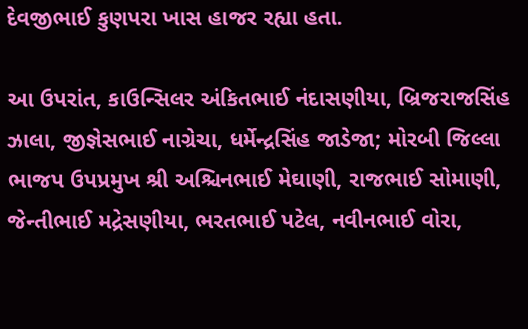દેવજીભાઈ કુણપરા ખાસ હાજર રહ્યા હતા.

આ ઉપરાંત, કાઉન્સિલર અંકિતભાઈ નંદાસણીયા, બ્રિજરાજસિંહ ઝાલા, જીજ્ઞેસભાઈ નાગ્રેચા, ધર્મેન્દ્રસિંહ જાડેજા; મોરબી જિલ્લા ભાજપ ઉપપ્રમુખ શ્રી અશ્ચિનભાઈ મેઘાણી, રાજભાઈ સોમાણી, જેન્તીભાઈ મદ્રેસણીયા, ભરતભાઈ પટેલ, નવીનભાઈ વોરા,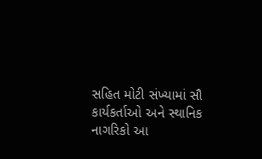સહિત મોટી સંખ્યામાં સૌ કાર્યકર્તાઓ અને સ્થાનિક નાગરિકો આ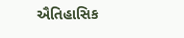ઐતિહાસિક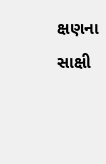ક્ષણના સાક્ષી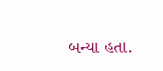બન્યા હતા.